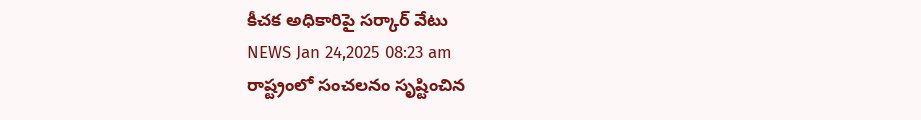కీచక అధికారిపై సర్కార్ వేటు
NEWS Jan 24,2025 08:23 am
రాష్ట్రంలో సంచలనం సృష్టించిన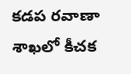కడప రవాణా శాఖలో కీచక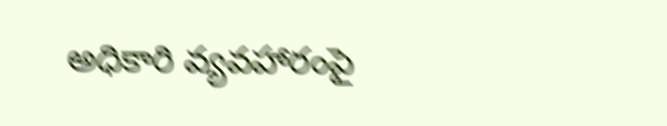అధికారి వ్యవహారంపై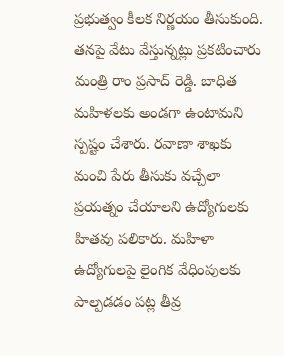ప్రభుత్వం కీలక నిర్ణయం తీసుకుంది. తనపై వేటు వేస్తున్నట్లు ప్రకటించారు మంత్రి రాం ప్రసాద్ రెడ్డి. బాధిత మహిళలకు అండగా ఉంటామని స్పష్టం చేశారు. రవాణా శాఖకు మంచి పేరు తీసుకు వచ్చేలా ప్రయత్నం చేయాలని ఉద్యోగులకు హితవు పలికారు. మహిళా ఉద్యోగులపై లైంగిక వేధింపులకు పాల్పడడం పట్ల తీవ్ర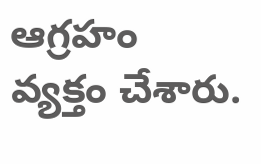ఆగ్రహం వ్యక్తం చేశారు.